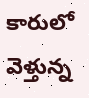కారులో వెళ్తున్న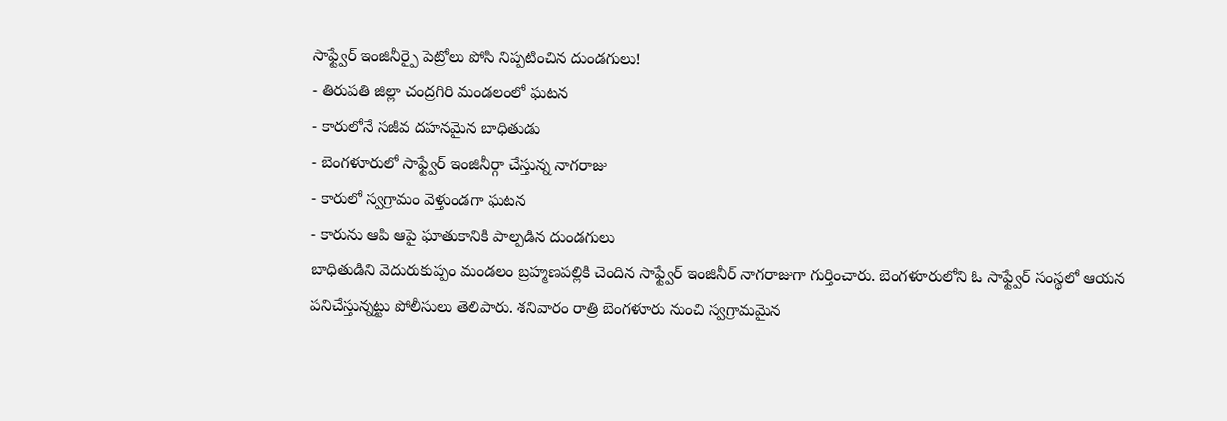సాఫ్ట్వేర్ ఇంజినీర్పై పెట్రోలు పోసి నిప్పటించిన దుండగులు!
- తిరుపతి జిల్లా చంద్రగిరి మండలంలో ఘటన
- కారులోనే సజీవ దహనమైన బాధితుడు
- బెంగళూరులో సాఫ్ట్వేర్ ఇంజినీర్గా చేస్తున్న నాగరాజు
- కారులో స్వగ్రామం వెళ్తుండగా ఘటన
- కారును ఆపి ఆపై ఘాతుకానికి పాల్పడిన దుండగులు
బాధితుడిని వెదురుకుప్పం మండలం బ్రహ్మణపల్లికి చెందిన సాఫ్ట్వేర్ ఇంజినీర్ నాగరాజుగా గుర్తించారు. బెంగళూరులోని ఓ సాఫ్ట్వేర్ సంస్థలో ఆయన పనిచేస్తున్నట్టు పోలీసులు తెలిపారు. శనివారం రాత్రి బెంగళూరు నుంచి స్వగ్రామమైన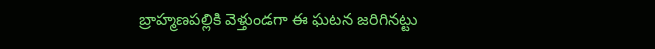బ్రాహ్మణపల్లికి వెళ్తుండగా ఈ ఘటన జరిగినట్టు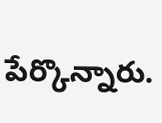పేర్కొన్నారు.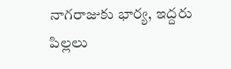నాగరాజుకు భార్య, ఇద్దరు పిల్లలు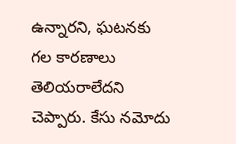ఉన్నారని, ఘటనకు గల కారణాలు తెలియరాలేదని చెప్పారు. కేసు నమోదు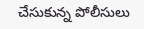చేసుకున్న పోలీసులు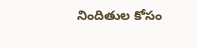నిందితుల కోసం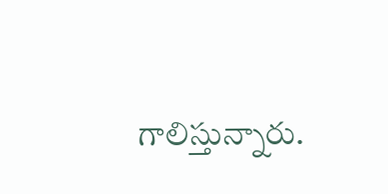గాలిస్తున్నారు.